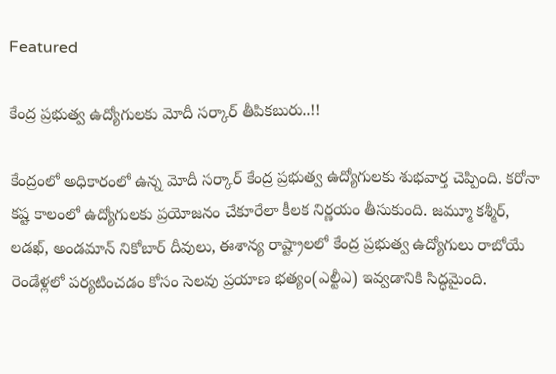Featured

కేంద్ర ప్రభుత్వ ఉద్యోగులకు మోదీ సర్కార్ తీపికబురు..!!

కేంద్రంలో అధికారంలో ఉన్న మోదీ సర్కార్ కేంద్ర ప్రభుత్వ ఉద్యోగులకు శుభవార్త చెప్పింది. కరోనా కష్ట కాలంలో ఉద్యోగులకు ప్రయోజనం చేకూరేలా కీలక నిర్ణయం తీసుకుంది. జమ్మూ కశ్మీర్, లడఖ్, అండమాన్ నికోబార్ దీవులు, ఈశాన్య రాష్ట్రాలలో కేంద్ర ప్రభుత్వ ఉద్యోగులు రాబోయే రెండేళ్లలో పర్యటించడం కోసం సెలవు ప్రయాణ భత్యం(ఎల్టీఎ) ఇవ్వడానికి సిద్ధమైంది.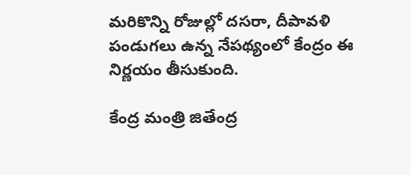మరికొన్ని రోజుల్లో దసరా, దీపావళి పండుగలు ఉన్న నేపథ్యంలో కేంద్రం ఈ నిర్ణయం తీసుకుంది.

కేంద్ర మంత్రి జితేంద్ర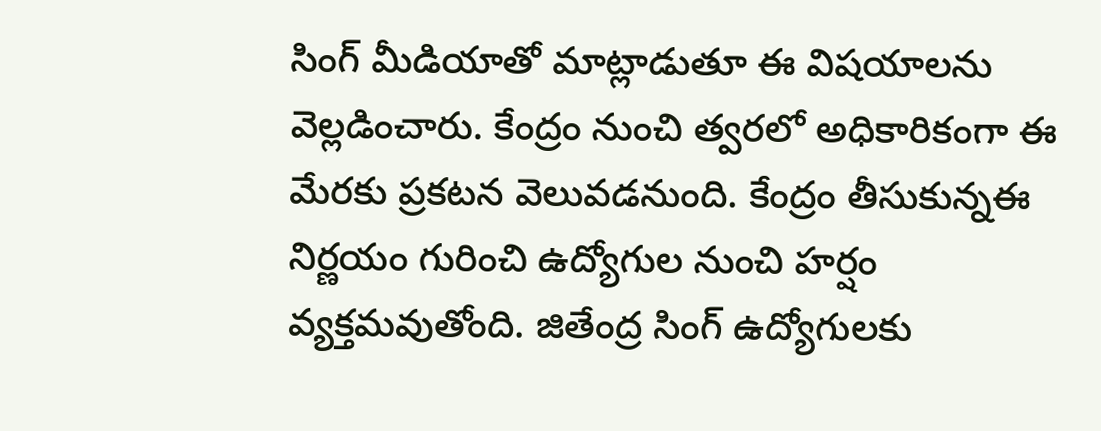సింగ్ మీడియాతో మాట్లాడుతూ ఈ విషయాలను వెల్లడించారు. కేంద్రం నుంచి త్వరలో అధికారికంగా ఈ మేరకు ప్రకటన వెలువడనుంది. కేంద్రం తీసుకున్నఈ నిర్ణయం గురించి ఉద్యోగుల నుంచి హర్షం వ్యక్తమవుతోంది. జితేంద్ర సింగ్ ఉద్యోగులకు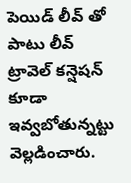పెయిడ్ లీవ్ తో పాటు లీవ్ ట్రావెల్ కన్షెషన్ కూడా ఇవ్వబోతున్నట్టు వెల్లడించారు.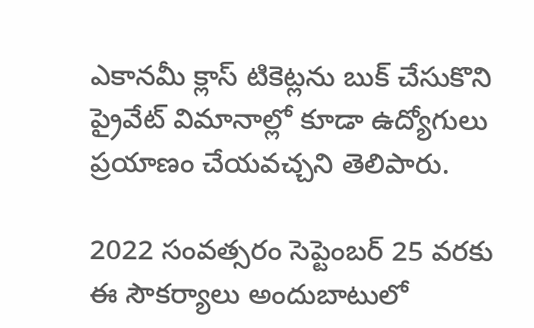ఎకానమీ క్లాస్ టికెట్లను బుక్ చేసుకొని ప్రైవేట్ విమానాల్లో కూడా ఉద్యోగులు ప్రయాణం చేయవచ్చని తెలిపారు.

2022 సంవత్సరం సెప్టెంబర్ 25 వరకు ఈ సౌకర్యాలు అందుబాటులో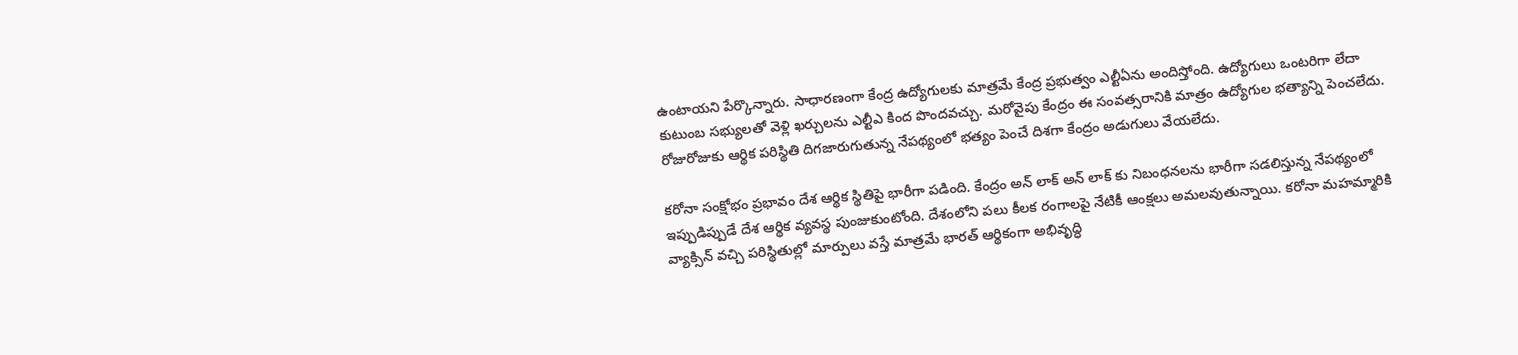ఉంటాయని పేర్కొన్నారు. సాధారణంగా కేంద్ర ఉద్యోగులకు మాత్రమే కేంద్ర ప్రభుత్వం ఎల్టీఏను అందిస్తోంది. ఉద్యోగులు ఒంటరిగా లేదా కుటుంబ సభ్యులతో వెళ్లి ఖర్చులను ఎల్టీఎ కింద పొందవచ్చు. మరోవైపు కేంద్రం ఈ సంవత్సరానికి మాత్రం ఉద్యోగుల భత్యాన్ని పెంచలేదు. రోజురోజుకు ఆర్థిక పరిస్థితి దిగజారుగుతున్న నేపథ్యంలో భత్యం పెంచే దిశగా కేంద్రం అడుగులు వేయలేదు.

కరోనా సంక్షోభం ప్రభావం దేశ ఆర్థిక స్థితిపై భారీగా పడింది. కేంద్రం అన్ లాక్ అన్ లాక్ కు నిబంధనలను భారీగా సడలిస్తున్న నేపథ్యంలో ఇప్పుడిప్పుడే దేశ ఆర్థిక వ్యవస్థ పుంజుకుంటోంది. దేశంలోని పలు కీలక రంగాలపై నేటికీ ఆంక్షలు అమలవుతున్నాయి. కరోనా మహమ్మారికి వ్యాక్సిన్ వచ్చి పరిస్థితుల్లో మార్పులు వస్తే మాత్రమే భారత్ ఆర్థికంగా అభివృద్ధి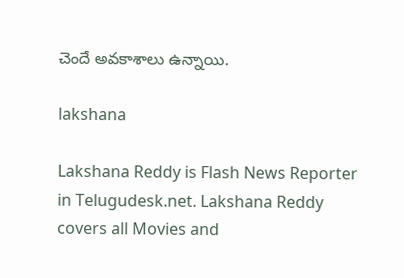చెందే అవకాశాలు ఉన్నాయి.

lakshana

Lakshana Reddy is Flash News Reporter in Telugudesk.net. Lakshana Reddy covers all Movies and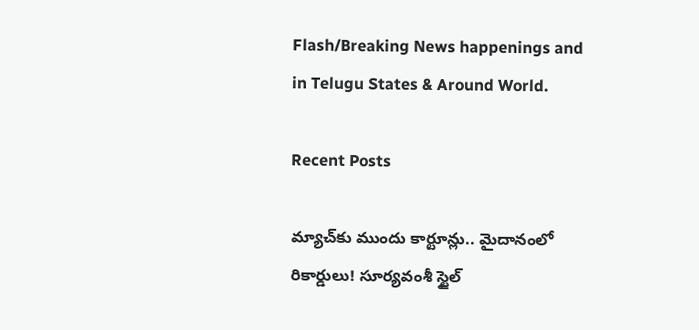Flash/Breaking News happenings and in Telugu States & Around World.

Recent Posts

మ్యాచ్‌కు ముందు కార్టూన్లు.. మైదానంలో రికార్డులు! సూర్యవంశీ స్టైల్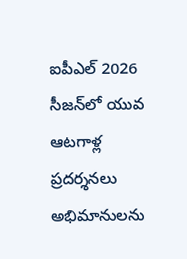ఐపీఎల్ 2026 సీజన్‌లో యువ ఆటగాళ్ల ప్రదర్శనలు అభిమానులను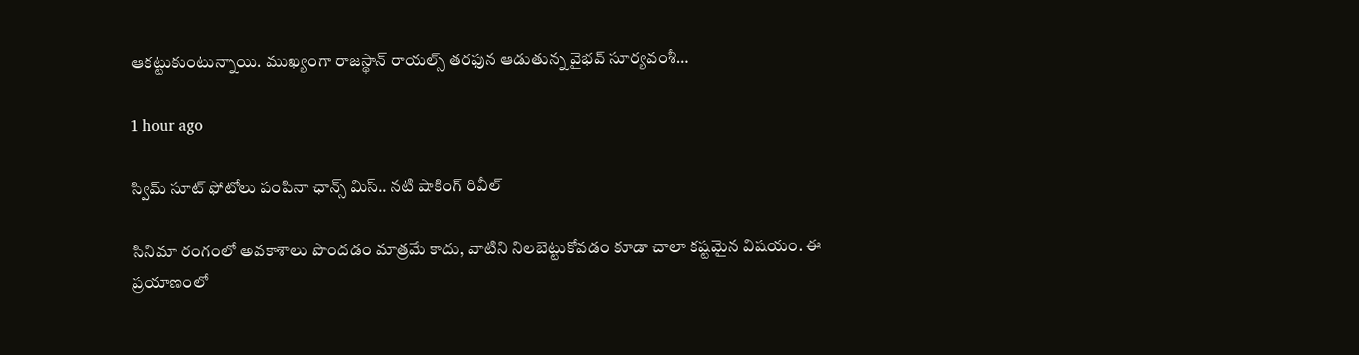ఆకట్టుకుంటున్నాయి. ముఖ్యంగా రాజస్థాన్ రాయల్స్ తరఫున ఆడుతున్న వైభవ్ సూర్యవంశీ…

1 hour ago

స్విమ్ సూట్ ఫోటోలు పంపినా ఛాన్స్ మిస్.. నటి షాకింగ్ రివీల్

సినిమా రంగంలో అవకాశాలు పొందడం మాత్రమే కాదు, వాటిని నిలబెట్టుకోవడం కూడా చాలా కష్టమైన విషయం. ఈ ప్రయాణంలో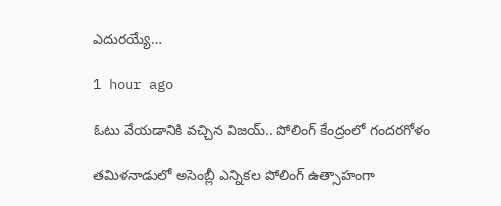ఎదురయ్యే…

1 hour ago

ఓటు వేయడానికి వచ్చిన విజయ్.. పోలింగ్ కేంద్రంలో గందరగోళం

తమిళనాడులో అసెంబ్లీ ఎన్నికల పోలింగ్ ఉత్సాహంగా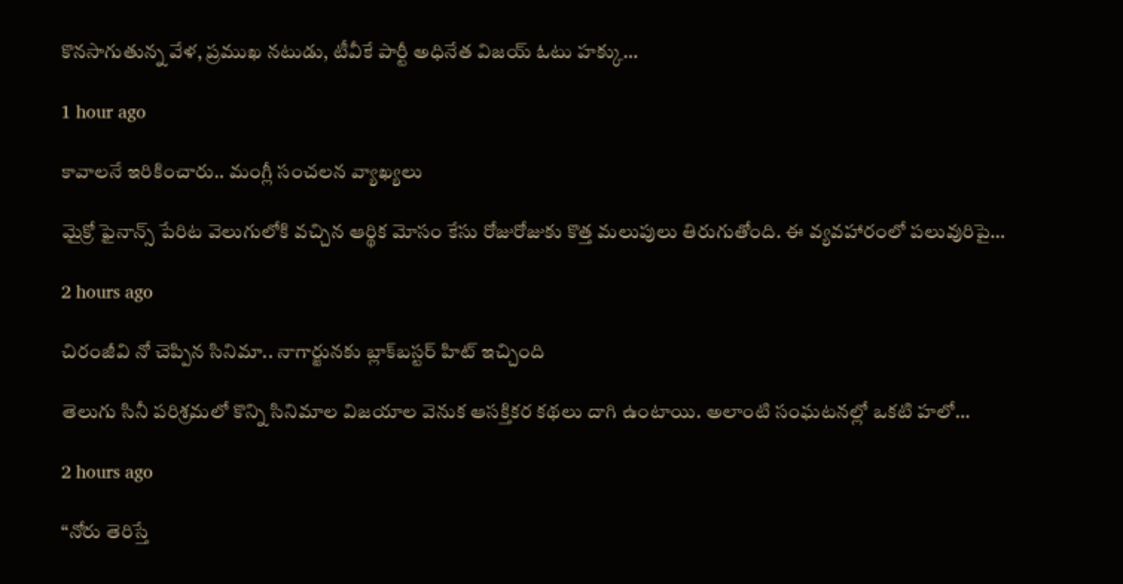కొనసాగుతున్న వేళ, ప్రముఖ నటుడు, టీవీకే పార్టీ అధినేత విజయ్ ఓటు హక్కు…

1 hour ago

కావాలనే ఇరికించారు.. మంగ్లీ సంచలన వ్యాఖ్యలు

మైక్రో ఫైనాన్స్ పేరిట వెలుగులోకి వచ్చిన ఆర్థిక మోసం కేసు రోజురోజుకు కొత్త మలుపులు తిరుగుతోంది. ఈ వ్యవహారంలో పలువురిపై…

2 hours ago

చిరంజీవి నో చెప్పిన సినిమా.. నాగార్జునకు బ్లాక్‌బస్టర్ హిట్ ఇచ్చింది

తెలుగు సినీ పరిశ్రమలో కొన్ని సినిమాల విజయాల వెనుక ఆసక్తికర కథలు దాగి ఉంటాయి. అలాంటి సంఘటనల్లో ఒకటి హలో…

2 hours ago

“నోరు తెరిస్తే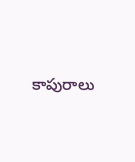కాపురాలు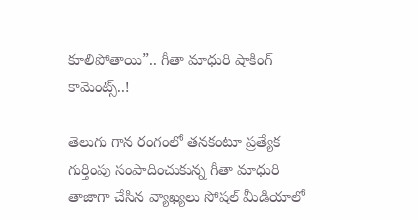కూలిపోతాయి”.. గీతా మాధురి షాకింగ్ కామెంట్స్..!

తెలుగు గాన రంగంలో తనకంటూ ప్రత్యేక గుర్తింపు సంపాదించుకున్న గీతా మాధురి తాజాగా చేసిన వ్యాఖ్యలు సోషల్ మీడియాలో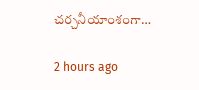చర్చనీయాంశంగా…

2 hours ago